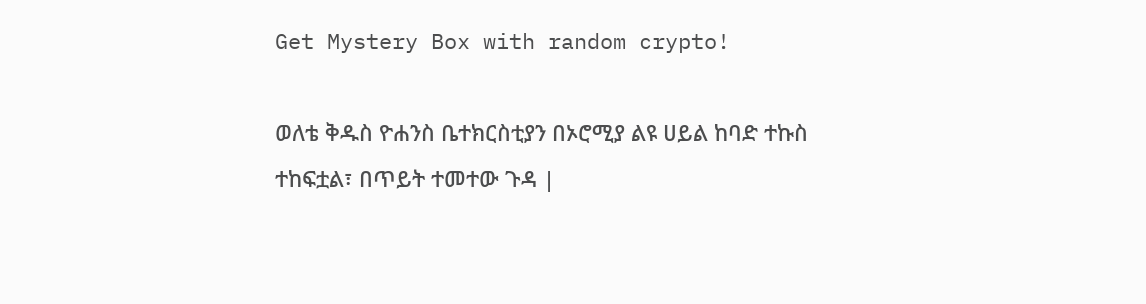Get Mystery Box with random crypto!

ወለቴ ቅዱስ ዮሐንስ ቤተክርስቲያን በኦሮሚያ ልዩ ሀይል ከባድ ተኩስ ተከፍቷል፣ በጥይት ተመተው ጉዳ |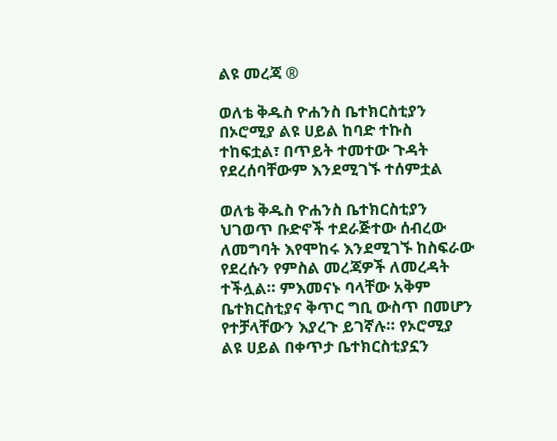ልዩ መረጃ ®

ወለቴ ቅዱስ ዮሐንስ ቤተክርስቲያን በኦሮሚያ ልዩ ሀይል ከባድ ተኩስ ተከፍቷል፣ በጥይት ተመተው ጉዳት የደረሰባቸውም እንደሚገኙ ተሰምቷል

ወለቴ ቅዱስ ዮሐንስ ቤተክርስቲያን ህገወጥ ቡድኖች ተደራጅተው ሰብረው ለመግባት እየሞከሩ እንደሚገኙ ከስፍራው የደረሱን የምስል መረጃዎች ለመረዳት ተችሏል። ምእመናኑ ባላቸው አቅም ቤተክርስቲያና ቅጥር ግቢ ውስጥ በመሆን የተቻላቸውን እያረጉ ይገኛሉ። የኦሮሚያ ልዩ ሀይል በቀጥታ ቤተክርስቲያኗን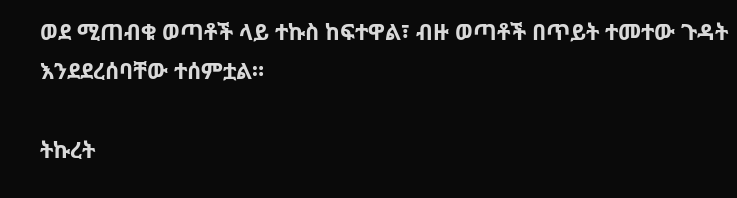ወደ ሚጠብቁ ወጣቶች ላይ ተኩስ ከፍተዋል፣ ብዙ ወጣቶች በጥይት ተመተው ጉዳት እንደደረሰባቸው ተሰምቷል።

ትኩረት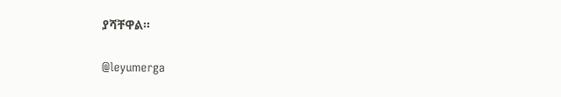ያሻቸዋል።

@leyumerga